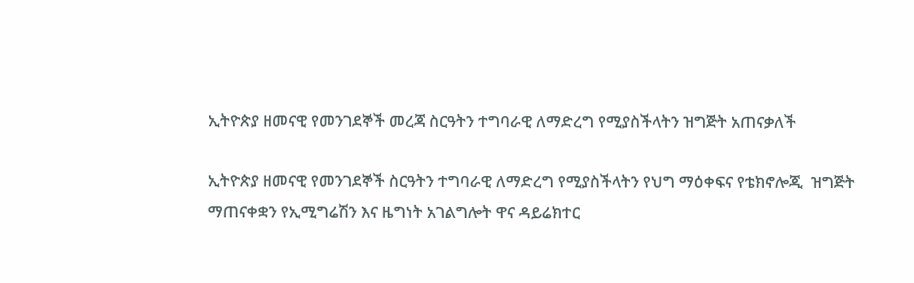ኢትዮጵያ ዘመናዊ የመንገደኞች መረጃ ስርዓትን ተግባራዊ ለማድረግ የሚያስችላትን ዝግጅት አጠናቃለች

ኢትዮጵያ ዘመናዊ የመንገደኞች ስርዓትን ተግባራዊ ለማድረግ የሚያስችላትን የህግ ማዕቀፍና የቴክኖሎጂ  ዝግጅት ማጠናቀቋን የኢሚግሬሽን እና ዜግነት አገልግሎት ዋና ዳይሬክተር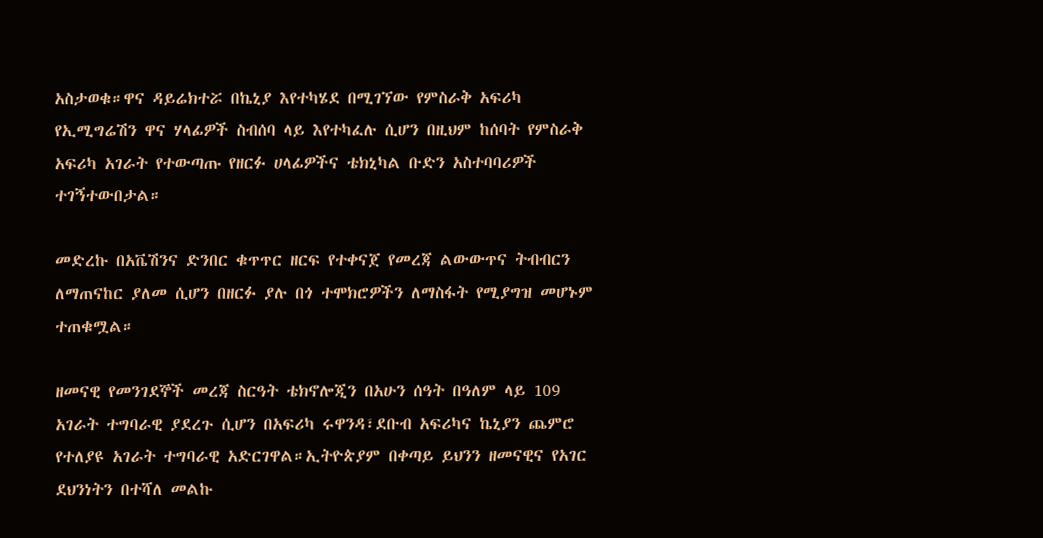አስታወቁ።ዋና ዳይሬክተሯ በኬኒያ እየተካሄደ በሚገኘው የምስራቅ አፍሪካ የኢሚግሬሽን ዋና ሃላፊዎች ስብሰባ ላይ እየተካፈሉ ሲሆን በዚህም ከሰባት የምስራቅ አፍሪካ አገራት የተውጣጡ የዘርፉ ሀላፊዎችና ቴክኒካል ቡድን አስተባባሪዎች ተገኝተውበታል።

መድረኩ በአቬሽንና ድንበር ቁጥጥር ዘርፍ የተቀናጀ የመረጃ ልውውጥና ትብብርን ለማጠናከር ያለመ ሲሆን በዘርፉ ያሉ በጎ ተሞክሮዎችን ለማስፋት የሚያግዝ መሆኑም ተጠቁሟል።

ዘመናዊ የመንገደኞች መረጃ ስርዓት ቴክኖሎጂን በአሁን ሰዓት በዓለም ላይ 109 አገራት ተግባራዊ ያደረጉ ሲሆን በአፍሪካ ሩዋንዳ፣ደቡብ አፍሪካና ኬኒያን ጨምሮ የተለያዩ አገራት ተግባራዊ አድርገዋል።ኢትዮጵያም በቀጣይ ይህንን ዘመናዊና የአገር ደህንነትን በተሻለ መልኩ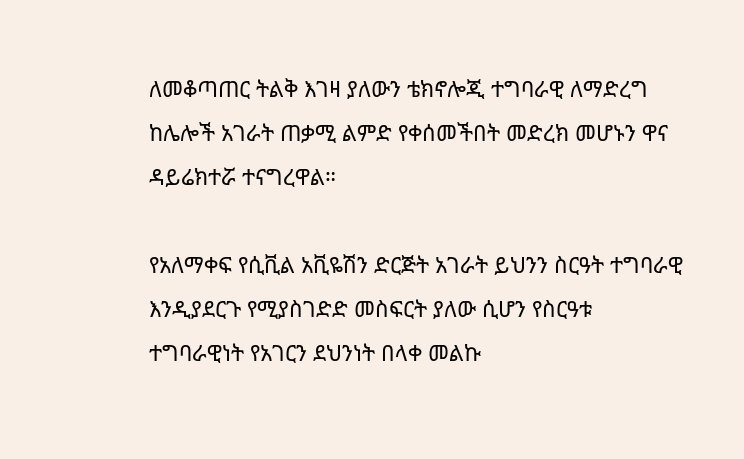ለመቆጣጠር ትልቅ እገዛ ያለውን ቴክኖሎጂ ተግባራዊ ለማድረግ ከሌሎች አገራት ጠቃሚ ልምድ የቀሰመችበት መድረክ መሆኑን ዋና ዳይሬክተሯ ተናግረዋል።

የአለማቀፍ የሲቪል አቪዬሽን ድርጅት አገራት ይህንን ስርዓት ተግባራዊ እንዲያደርጉ የሚያስገድድ መስፍርት ያለው ሲሆን የስርዓቱ ተግባራዊነት የአገርን ደህንነት በላቀ መልኩ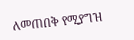ለመጠበቅ የሚያግዝ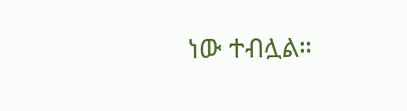ነው ተብሏል።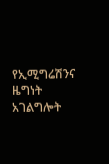የኢሚግሬሽንና ዜግነት አገልግሎት